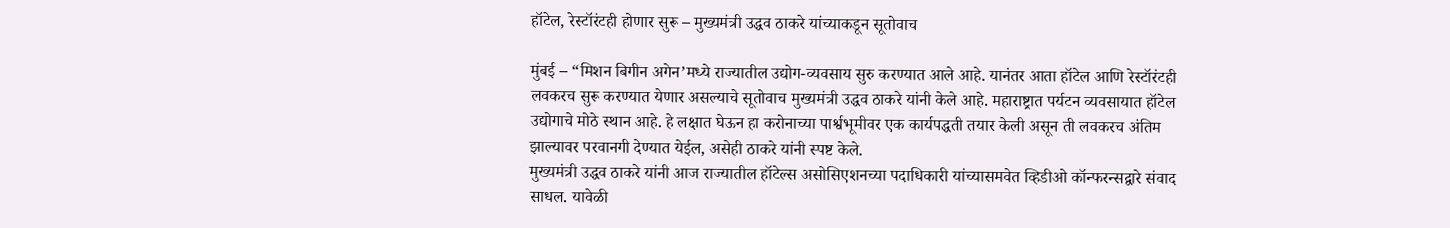हॉटेल, रेस्टॉरंटही होणार सुरू – मुख्यमंत्री उद्धव ठाकरे यांच्याकडून सूतोवाच

मुंबई – “मिशन बिगीन अगेन’मध्ये राज्यातील उद्योग-व्यवसाय सुरु करण्यात आले आहे. यानंतर आता हॉटेल आणि रेस्टॉरंटही लवकरच सुरू करण्यात येणार असल्याचे सूतोवाच मुख्यमंत्री उद्धव ठाकरे यांनी केले आहे. महाराष्ट्रात पर्यटन व्यवसायात हॉटेल उद्योगाचे मोठे स्थान आहे. हे लक्षात घेऊन हा करोनाच्या पार्श्वभूमीवर एक कार्यपद्धती तयार केली असून ती लवकरच अंतिम झाल्यावर परवानगी देण्यात येईल, असेही ठाकरे यांनी स्पष्ट केले.
मुख्यमंत्री उद्धव ठाकरे यांनी आज राज्यातील हॉटेल्स असोसिएशनच्या पदाधिकारी यांच्यासमवेत व्हिडीओ कॉन्फरन्सद्वारे संवाद साधल. यावेळी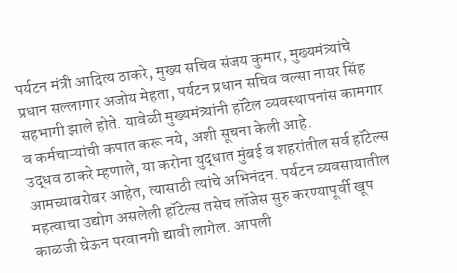पर्यटन मंत्री आदित्य ठाकरे, मुख्य सचिव संजय कुमार, मुख्यमंत्र्यांचे प्रधान सल्लागार अजोय मेहता, पर्यटन प्रधान सचिव वल्सा नायर सिंह सहभागी झाले होते. यावेळी मुख्यमंत्र्यांनी हॉटेल व्यवस्थापनांस कामगार व कर्मचाऱ्यांची कपात करू नये, अशी सूचना केली आहे.
उद्धव ठाकरे म्हणाले, या करोना युद्धात मुंबई व शहरांतील सर्व हॉटेल्स आमच्याबरोबर आहेत, त्यासाठी त्यांचे अभिनंदन. पर्यटन व्यवसायातील महत्वाचा उद्योग असलेली हॉटेल्स तसेच लॉजेस सुरु करण्यापूर्वी खूप काळजी घेऊन परवानगी द्यावी लागेल. आपली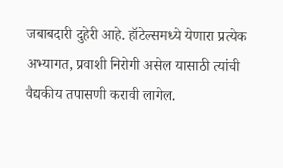जबाबदारी दुहेरी आहे. हॉटेल्समध्ये येणारा प्रत्येक अभ्यागत, प्रवाशी निरोगी असेल यासाठी त्यांची वैद्यकीय तपासणी करावी लागेल.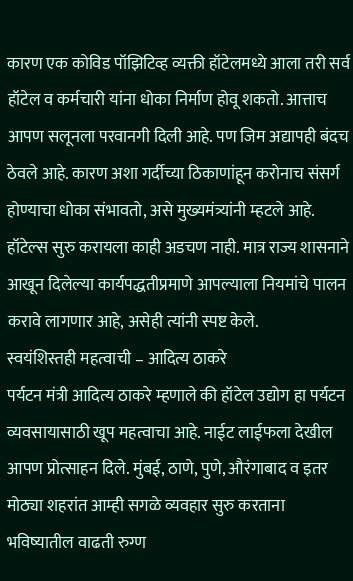कारण एक कोविड पॉझिटिव्ह व्यक्ती हॉटेलमध्ये आला तरी सर्व हॉटेल व कर्मचारी यांना धोका निर्माण होवू शकतो. आत्ताच आपण सलूनला परवानगी दिली आहे. पण जिम अद्यापही बंदच ठेवले आहे. कारण अशा गर्दीच्या ठिकाणांहून करोनाच संसर्ग होण्याचा धोका संभावतो, असे मुख्यमंत्र्यांनी म्हटले आहे.
हॉटेल्स सुरु करायला काही अडचण नाही. मात्र राज्य शासनाने आखून दिलेल्या कार्यपद्धतीप्रमाणे आपल्याला नियमांचे पालन करावे लागणार आहे, असेही त्यांनी स्पष्ट केले.
स्वयंशिस्तही महत्वाची – आदित्य ठाकरे
पर्यटन मंत्री आदित्य ठाकरे म्हणाले की हॉटेल उद्योग हा पर्यटन व्यवसायासाठी खूप महत्वाचा आहे. नाईट लाईफला देखील आपण प्रोत्साहन दिले. मुंबई, ठाणे, पुणे, औरंगाबाद व इतर मोठ्या शहरांत आम्ही सगळे व्यवहार सुरु करताना भविष्यातील वाढती रुग्ण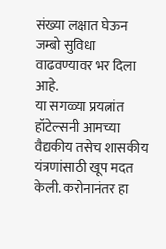संख्या लक्षात घेऊन जम्बो सुविधा वाढवण्यावर भर दिला आहे.
या सगळ्या प्रयत्नांत हॉटेल्सनी आमच्या वैद्यकीय तसेच शासकीय यंत्रणांसाठी खूप मदत केली. करोनानंतर हा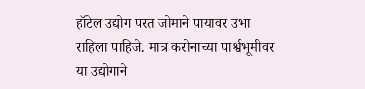हॉटेल उद्योग परत जोमाने पायावर उभा राहिला पाहिजे. मात्र करोनाच्या पार्श्वभूमीवर या उद्योगाने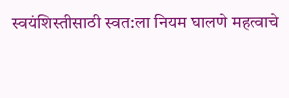स्वयंशिस्तीसाठी स्वत:ला नियम घालणे महत्वाचे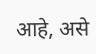आहे, असे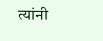त्यांनी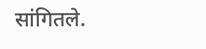सांगितले.